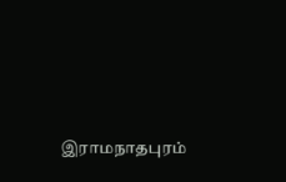இராமநாதபுரம்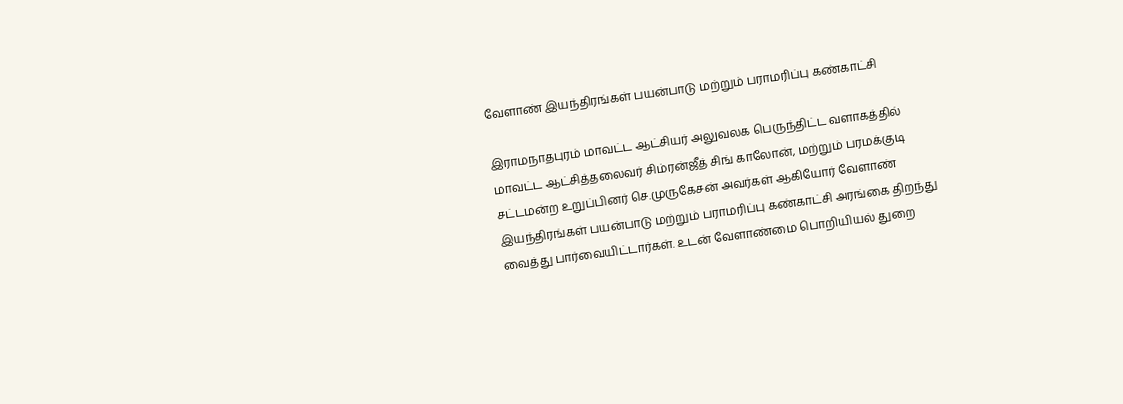வேளாண் இயந்திரங்கள் பயன்பாடு மற்றும் பராமரிப்பு கண்காட்சி

இராமநாதபுரம் மாவட்ட ஆட்சியர் அலுவலக பெருந்திட்ட வளாகத்தில் மாவட்ட ஆட்சித்தலைவர் சிம்ரன்ஜீத் சிங் காலோன், மற்றும் பரமக்குடி சட்டமன்ற உறுப்பினர் செ.முருகேசன் அவர்கள் ஆகியோர் வேளாண் இயந்திரங்கள் பயன்பாடு மற்றும் பராமரிப்பு கண்காட்சி அரங்கை திறந்து வைத்து பார்வையிட்டார்கள். உடன் வேளாண்மை பொறியியல் துறை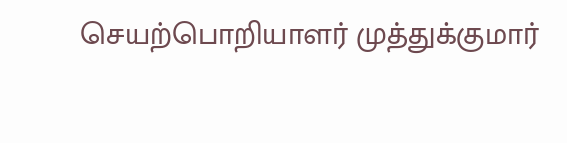செயற்பொறியாளர் முத்துக்குமார்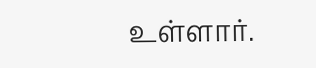உள்ளார்.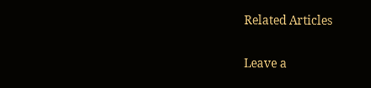Related Articles

Leave a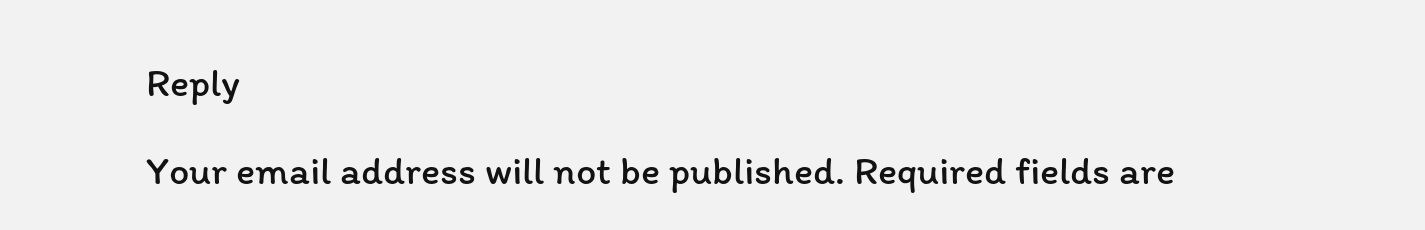Reply

Your email address will not be published. Required fields are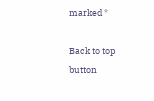marked *

Back to top button